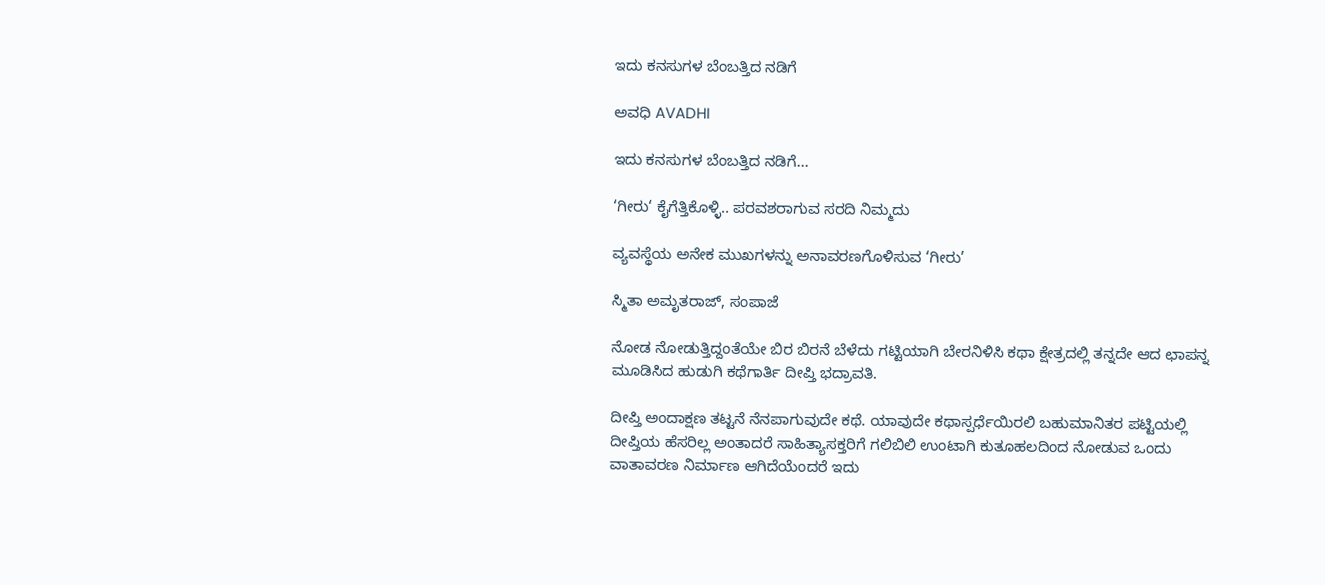ಇದು ಕನಸುಗಳ ಬೆಂಬತ್ತಿದ ನಡಿಗೆ‍

ಅವಧಿ AVADHI

ಇದು ಕನಸುಗಳ ಬೆಂಬತ್ತಿದ ನಡಿಗೆ...

‘ಗೀರು‘ ಕೈಗೆತ್ತಿಕೊಳ್ಳಿ.. ಪರವಶರಾಗುವ ಸರದಿ ನಿಮ್ಮದು

ವ್ಯವಸ್ಥೆಯ ಅನೇಕ ಮುಖಗಳನ್ನು ಅನಾವರಣಗೊಳಿಸುವ ‘ಗೀರು’

ಸ್ಮಿತಾ ಅಮೃತರಾಜ್, ಸಂಪಾಜೆ

ನೋಡ ನೋಡುತ್ತಿದ್ದಂತೆಯೇ ಬಿರ ಬಿರನೆ ಬೆಳೆದು ಗಟ್ಟಿಯಾಗಿ ಬೇರನಿಳಿಸಿ ಕಥಾ ಕ್ಷೇತ್ರದಲ್ಲಿ ತನ್ನದೇ ಆದ ಛಾಪನ್ನ ಮೂಡಿಸಿದ ಹುಡುಗಿ ಕಥೆಗಾರ್ತಿ ದೀಪ್ತಿ ಭದ್ರಾವತಿ.

ದೀಪ್ತಿ ಅಂದಾಕ್ಷಣ ತಟ್ಟನೆ ನೆನಪಾಗುವುದೇ ಕಥೆ. ಯಾವುದೇ ಕಥಾಸ್ಪರ್ಧೆಯಿರಲಿ ಬಹುಮಾನಿತರ ಪಟ್ಟಿಯಲ್ಲಿ ದೀಪ್ತಿಯ ಹೆಸರಿಲ್ಲ ಅಂತಾದರೆ ಸಾಹಿತ್ಯಾಸಕ್ತರಿಗೆ ಗಲಿಬಿಲಿ ಉಂಟಾಗಿ ಕುತೂಹಲದಿಂದ ನೋಡುವ ಒಂದು ವಾತಾವರಣ ನಿರ್ಮಾಣ ಆಗಿದೆಯೆಂದರೆ ಇದು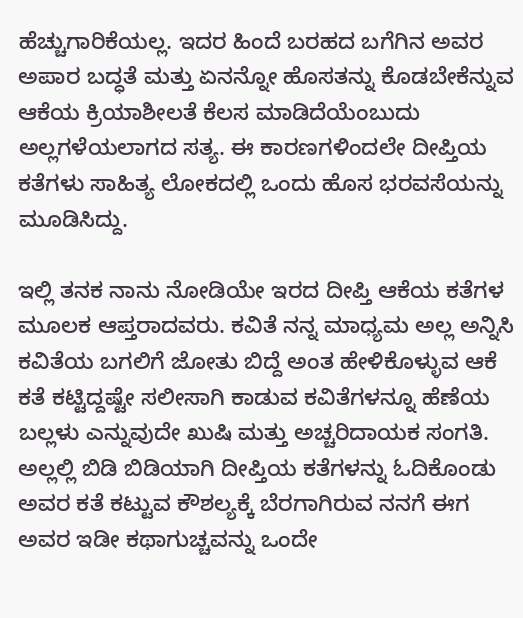ಹೆಚ್ಚುಗಾರಿಕೆಯಲ್ಲ. ಇದರ ಹಿಂದೆ ಬರಹದ ಬಗೆಗಿನ ಅವರ ಅಪಾರ ಬದ್ಧತೆ ಮತ್ತು ಏನನ್ನೋ ಹೊಸತನ್ನು ಕೊಡಬೇಕೆನ್ನುವ ಆಕೆಯ ಕ್ರಿಯಾಶೀಲತೆ ಕೆಲಸ ಮಾಡಿದೆಯೆಂಬುದು ಅಲ್ಲಗಳೆಯಲಾಗದ ಸತ್ಯ. ಈ ಕಾರಣಗಳಿಂದಲೇ ದೀಪ್ತಿಯ ಕತೆಗಳು ಸಾಹಿತ್ಯ ಲೋಕದಲ್ಲಿ ಒಂದು ಹೊಸ ಭರವಸೆಯನ್ನು ಮೂಡಿಸಿದ್ದು.

ಇಲ್ಲಿ ತನಕ ನಾನು ನೋಡಿಯೇ ಇರದ ದೀಪ್ತಿ ಆಕೆಯ ಕತೆಗಳ ಮೂಲಕ ಆಪ್ತರಾದವರು. ಕವಿತೆ ನನ್ನ ಮಾಧ್ಯಮ ಅಲ್ಲ ಅನ್ನಿಸಿ ಕವಿತೆಯ ಬಗಲಿಗೆ ಜೋತು ಬಿದ್ದೆ ಅಂತ ಹೇಳಿಕೊಳ್ಳುವ ಆಕೆ ಕತೆ ಕಟ್ಟಿದ್ದಷ್ಟೇ ಸಲೀಸಾಗಿ ಕಾಡುವ ಕವಿತೆಗಳನ್ನೂ ಹೆಣೆಯ ಬಲ್ಲಳು ಎನ್ನುವುದೇ ಖುಷಿ ಮತ್ತು ಅಚ್ಚರಿದಾಯಕ ಸಂಗತಿ. ಅಲ್ಲಲ್ಲಿ ಬಿಡಿ ಬಿಡಿಯಾಗಿ ದೀಪ್ತಿಯ ಕತೆಗಳನ್ನು ಓದಿಕೊಂಡು ಅವರ ಕತೆ ಕಟ್ಟುವ ಕೌಶಲ್ಯಕ್ಕೆ ಬೆರಗಾಗಿರುವ ನನಗೆ ಈಗ ಅವರ ಇಡೀ ಕಥಾಗುಚ್ಚವನ್ನು ಒಂದೇ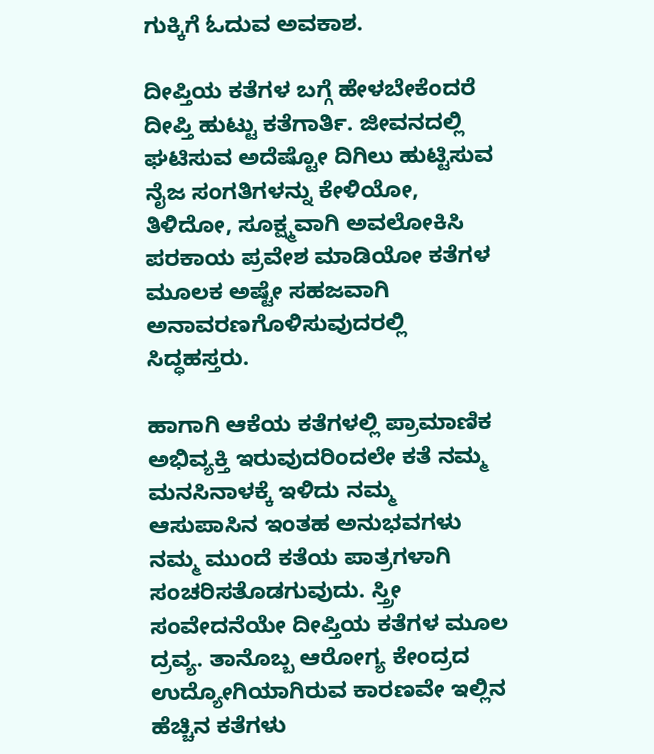ಗುಕ್ಕಿಗೆ ಓದುವ ಅವಕಾಶ.

ದೀಪ್ತಿಯ ಕತೆಗಳ ಬಗ್ಗೆ ಹೇಳಬೇಕೆಂದರೆ ದೀಪ್ತಿ ಹುಟ್ಟು ಕತೆಗಾರ್ತಿ. ಜೀವನದಲ್ಲಿ ಘಟಿಸುವ ಅದೆಷ್ಟೋ ದಿಗಿಲು ಹುಟ್ಟಿಸುವ ನೈಜ ಸಂಗತಿಗಳನ್ನು ಕೇಳಿಯೋ, ತಿಳಿದೋ, ಸೂಕ್ಷ್ಮವಾಗಿ ಅವಲೋಕಿಸಿ ಪರಕಾಯ ಪ್ರವೇಶ ಮಾಡಿಯೋ ಕತೆಗಳ ಮೂಲಕ ಅಷ್ಟೇ ಸಹಜವಾಗಿ ಅನಾವರಣಗೊಳಿಸುವುದರಲ್ಲಿ ಸಿದ್ಧಹಸ್ತರು.

ಹಾಗಾಗಿ ಆಕೆಯ ಕತೆಗಳಲ್ಲಿ ಪ್ರಾಮಾಣಿಕ ಅಭಿವ್ಯಕ್ತಿ ಇರುವುದರಿಂದಲೇ ಕತೆ ನಮ್ಮ ಮನಸಿನಾಳಕ್ಕೆ ಇಳಿದು ನಮ್ಮ ಆಸುಪಾಸಿನ ಇಂತಹ ಅನುಭವಗಳು ನಮ್ಮ ಮುಂದೆ ಕತೆಯ ಪಾತ್ರಗಳಾಗಿ ಸಂಚರಿಸತೊಡಗುವುದು. ಸ್ತ್ರೀ ಸಂವೇದನೆಯೇ ದೀಪ್ತಿಯ ಕತೆಗಳ ಮೂಲ ದ್ರವ್ಯ. ತಾನೊಬ್ಬ ಆರೋಗ್ಯ ಕೇಂದ್ರದ ಉದ್ಯೋಗಿಯಾಗಿರುವ ಕಾರಣವೇ ಇಲ್ಲಿನ ಹೆಚ್ಚಿನ ಕತೆಗಳು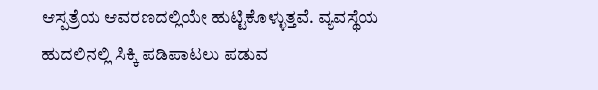ಆಸ್ಪತ್ರೆಯ ಆವರಣದಲ್ಲಿಯೇ ಹುಟ್ಟಿಕೊಳ್ಳುತ್ತವೆ. ವ್ಯವಸ್ಥೆಯ ಹುದಲಿನಲ್ಲಿ ಸಿಕ್ಕಿ ಪಡಿಪಾಟಲು ಪಡುವ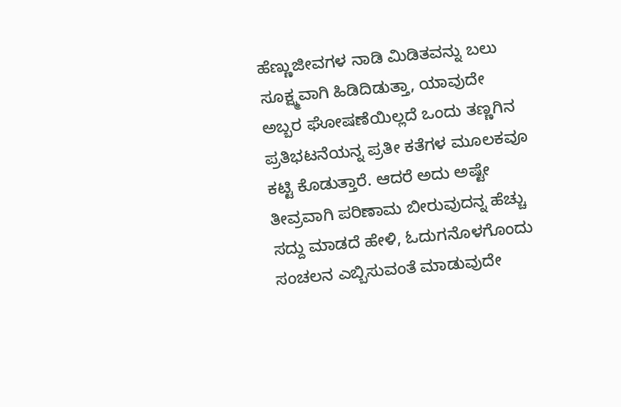ಹೆಣ್ಣುಜೀವಗಳ ನಾಡಿ ಮಿಡಿತವನ್ನು ಬಲು ಸೂಕ್ಷ್ಮವಾಗಿ ಹಿಡಿದಿಡುತ್ತಾ, ಯಾವುದೇ ಅಬ್ಬರ ಘೋಷಣೆಯಿಲ್ಲದೆ ಒಂದು ತಣ್ಣಗಿನ ಪ್ರತಿಭಟನೆಯನ್ನ ಪ್ರತೀ ಕತೆಗಳ ಮೂಲಕವೂ ಕಟ್ಟಿ ಕೊಡುತ್ತಾರೆ. ಆದರೆ ಅದು ಅಷ್ಟೇ ತೀವ್ರವಾಗಿ ಪರಿಣಾಮ ಬೀರುವುದನ್ನ ಹೆಚ್ಚು ಸದ್ದು ಮಾಡದೆ ಹೇಳಿ, ಓದುಗನೊಳಗೊಂದು ಸಂಚಲನ ಎಬ್ಬಿಸುವಂತೆ ಮಾಡುವುದೇ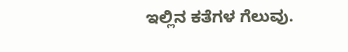ಇಲ್ಲಿನ ಕತೆಗಳ ಗೆಲುವು.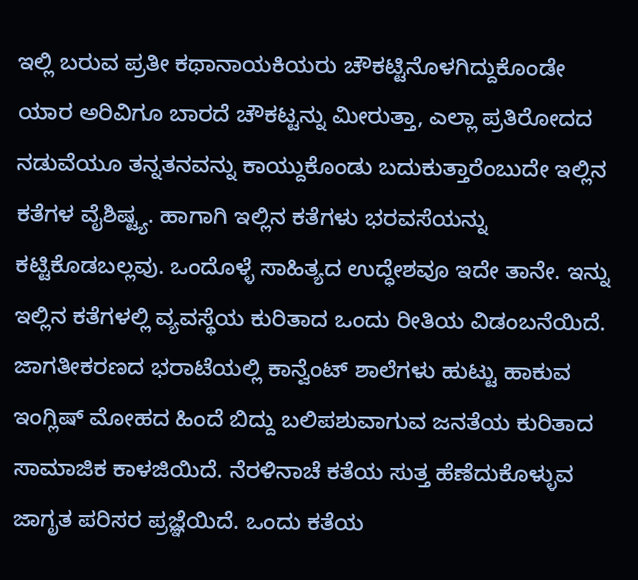ಇಲ್ಲಿ ಬರುವ ಪ್ರತೀ ಕಥಾನಾಯಕಿಯರು ಚೌಕಟ್ಟಿನೊಳಗಿದ್ದುಕೊಂಡೇ ಯಾರ ಅರಿವಿಗೂ ಬಾರದೆ ಚೌಕಟ್ಟನ್ನು ಮೀರುತ್ತಾ, ಎಲ್ಲಾ ಪ್ರತಿರೋದದ ನಡುವೆಯೂ ತನ್ನತನವನ್ನು ಕಾಯ್ದುಕೊಂಡು ಬದುಕುತ್ತಾರೆಂಬುದೇ ಇಲ್ಲಿನ ಕತೆಗಳ ವೈಶಿಷ್ಟ್ಯ. ಹಾಗಾಗಿ ಇಲ್ಲಿನ ಕತೆಗಳು ಭರವಸೆಯನ್ನು ಕಟ್ಟಿಕೊಡಬಲ್ಲವು. ಒಂದೊಳ್ಳೆ ಸಾಹಿತ್ಯದ ಉದ್ಧೇಶವೂ ಇದೇ ತಾನೇ. ಇನ್ನು ಇಲ್ಲಿನ ಕತೆಗಳಲ್ಲಿ ವ್ಯವಸ್ಥೆಯ ಕುರಿತಾದ ಒಂದು ರೀತಿಯ ವಿಡಂಬನೆಯಿದೆ. ಜಾಗತೀಕರಣದ ಭರಾಟೆಯಲ್ಲಿ ಕಾನ್ವೆಂಟ್ ಶಾಲೆಗಳು ಹುಟ್ಟು ಹಾಕುವ ಇಂಗ್ಲಿಷ್ ಮೋಹದ ಹಿಂದೆ ಬಿದ್ದು ಬಲಿಪಶುವಾಗುವ ಜನತೆಯ ಕುರಿತಾದ ಸಾಮಾಜಿಕ ಕಾಳಜಿಯಿದೆ. ನೆರಳಿನಾಚೆ ಕತೆಯ ಸುತ್ತ ಹೆಣೆದುಕೊಳ್ಳುವ ಜಾಗೃತ ಪರಿಸರ ಪ್ರಜ್ಞೆಯಿದೆ. ಒಂದು ಕತೆಯ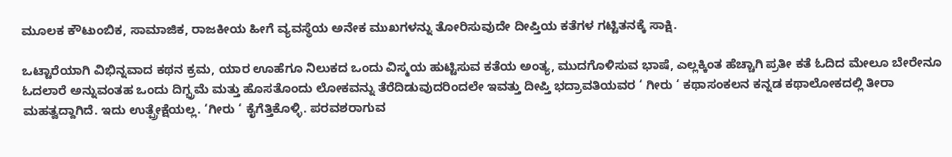ಮೂಲಕ ಕೌಟುಂಬಿಕ, ಸಾಮಾಜಿಕ, ರಾಜಕೀಯ ಹೀಗೆ ವ್ಯವಸ್ಥೆಯ ಅನೇಕ ಮುಖಗಳನ್ನು ತೋರಿಸುವುದೇ ದೀಪ್ತಿಯ ಕತೆಗಳ ಗಟ್ಟಿತನಕ್ಕೆ ಸಾಕ್ಷಿ.

ಒಟ್ಟಾರೆಯಾಗಿ ವಿಭಿನ್ನವಾದ ಕಥನ ಕ್ರಮ, ಯಾರ ಊಹೆಗೂ ನಿಲುಕದ ಒಂದು ವಿಸ್ಮಯ ಹುಟ್ಟಿಸುವ ಕತೆಯ ಅಂತ್ಯ, ಮುದಗೊಳಿಸುವ ಭಾಷೆ, ಎಲ್ಲಕ್ಕಿಂತ ಹೆಚ್ಚಾಗಿ ಪ್ರತೀ ಕತೆ ಓದಿದ ಮೇಲೂ ಬೇರೇನೂ ಓದಲಾರೆ ಅನ್ನುವಂತಹ ಒಂದು ದಿಗ್ಭ್ರಮೆ ಮತ್ತು ಹೊಸತೊಂದು ಲೋಕವನ್ನು ತೆರೆದಿಡುವುದರಿಂದಲೇ ಇವತ್ತು ದೀಪ್ತಿ ಭದ್ರಾವತಿಯವರ ‘ ಗೀರು ‘ ಕಥಾಸಂಕಲನ ಕನ್ನಡ ಕಥಾಲೋಕದಲ್ಲಿ ತೀರಾ ಮಹತ್ವದ್ದಾಗಿದೆ. ಇದು ಉತ್ಪ್ರೇಕ್ಷೆಯಲ್ಲ. ‘ಗೀರು ‘ ಕೈಗೆತ್ತಿಕೊಳ್ಳಿ. ಪರವಶರಾಗುವ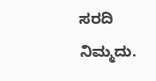ಸರದಿ ನಿಮ್ಮದು.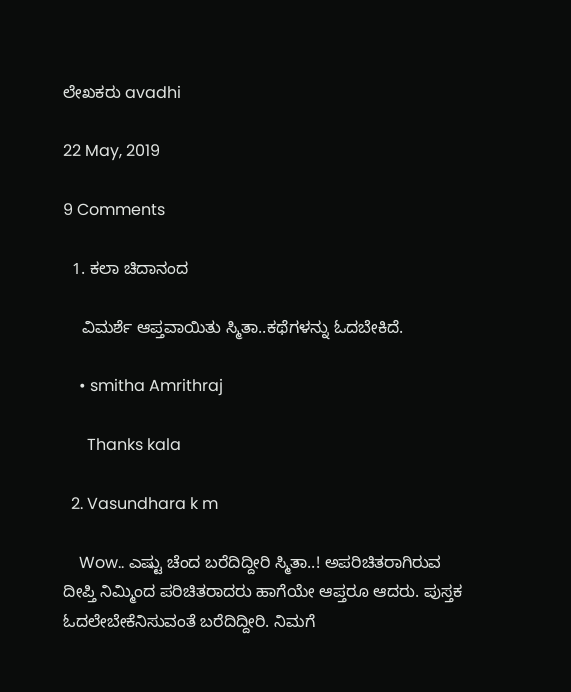ಲೇಖಕರು avadhi

22 May, 2019

9 Comments

  1. ಕಲಾ ಚಿದಾನಂದ

    ವಿಮರ್ಶೆ ಆಪ್ತವಾಯಿತು ಸ್ಮಿತಾ..ಕಥೆಗಳನ್ನು ಓದಬೇಕಿದೆ.

    • smitha Amrithraj

      Thanks kala

  2. Vasundhara k m

    Wow.. ಎಷ್ಟು ಚೆಂದ ಬರೆದಿದ್ದೀರಿ ಸ್ಮಿತಾ..! ಅಪರಿಚಿತರಾಗಿರುವ ದೀಪ್ತಿ ನಿಮ್ಮಿಂದ ಪರಿಚಿತರಾದರು ಹಾಗೆಯೇ ಆಪ್ತರೂ ಆದರು. ಪುಸ್ತಕ ಓದಲೇಬೇಕೆನಿಸುವಂತೆ ಬರೆದಿದ್ದೀರಿ. ನಿಮಗೆ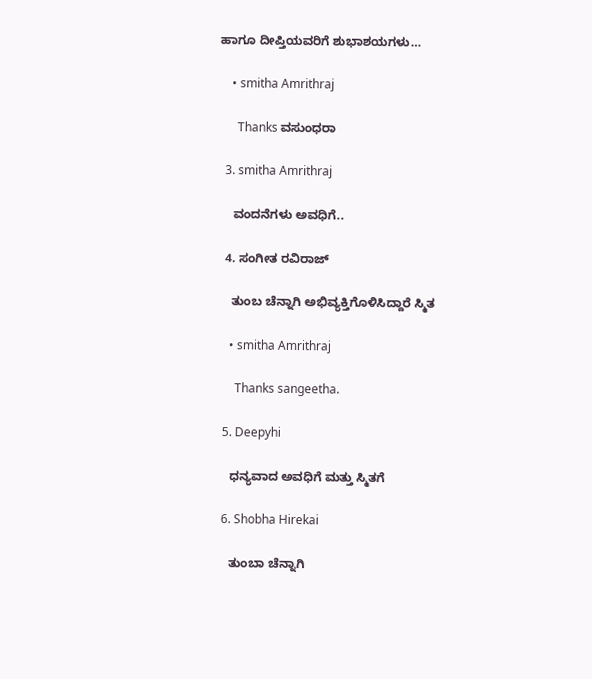ಹಾಗೂ ದೀಪ್ತಿಯವರಿಗೆ ಶುಭಾಶಯಗಳು…

    • smitha Amrithraj

      Thanks ವಸುಂಧರಾ

  3. smitha Amrithraj

    ವಂದನೆಗಳು ಅವಧಿಗೆ..

  4. ಸಂಗೀತ ರವಿರಾಜ್

    ತುಂಬ ಚೆನ್ನಾಗಿ ಅಭಿವ್ಯಕ್ತಿಗೊಳಿಸಿದ್ದಾರೆ ಸ್ಮಿತ

    • smitha Amrithraj

      Thanks sangeetha.

  5. Deepyhi

    ಧನ್ಯವಾದ ಅವಧಿಗೆ ಮತ್ತು ಸ್ಮಿತ‌ಗೆ

  6. Shobha Hirekai

    ತುಂಬಾ ಚೆನ್ನಾಗಿ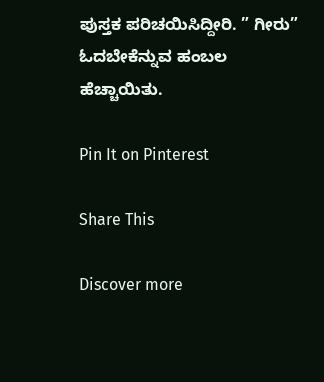ಪುಸ್ತಕ ಪರಿಚಯಿಸಿದ್ದೀರಿ. ” ಗೀರು” ಓದಬೇಕೆನ್ನುವ ಹಂಬಲ ಹೆಚ್ಚಾಯಿತು.

Pin It on Pinterest

Share This

Discover more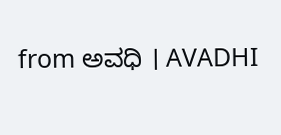from ಅವಧಿ । AVADHI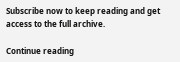Subscribe now to keep reading and get access to the full archive.

Continue reading